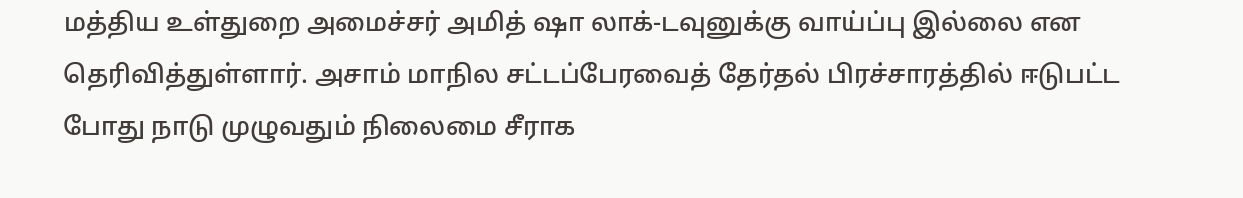மத்திய உள்துறை அமைச்சர் அமித் ஷா லாக்-டவுனுக்கு வாய்ப்பு இல்லை என தெரிவித்துள்ளார். அசாம் மாநில சட்டப்பேரவைத் தேர்தல் பிரச்சாரத்தில் ஈடுபட்ட போது நாடு முழுவதும் நிலைமை சீராக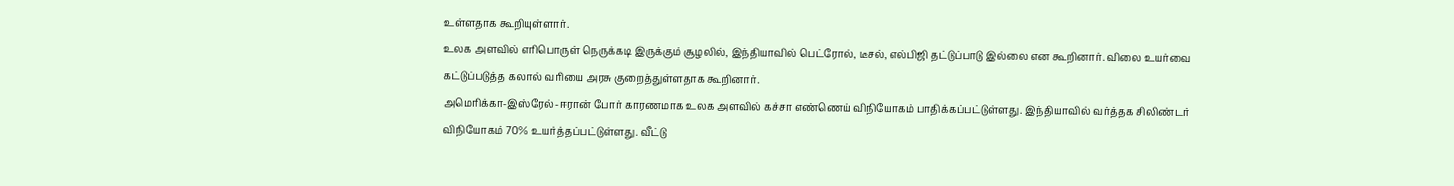உள்ளதாக கூறியுள்ளார்.
உலக அளவில் எரிபொருள் நெருக்கடி இருக்கும் சூழலில், இந்தியாவில் பெட்ரோல், டீசல், எல்பிஜி தட்டுப்பாடு இல்லை என கூறினார். விலை உயர்வை கட்டுப்படுத்த கலால் வரியை அரசு குறைத்துள்ளதாக கூறினார்.
அமெரிக்கா-இஸ்ரேல்-ஈரான் போர் காரணமாக உலக அளவில் கச்சா எண்ணெய் விநியோகம் பாதிக்கப்பட்டுள்ளது. இந்தியாவில் வர்த்தக சிலிண்டர் விநியோகம் 70% உயர்த்தப்பட்டுள்ளது. வீட்டு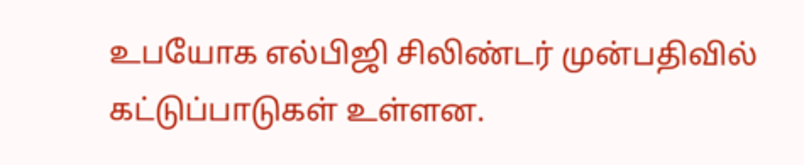உபயோக எல்பிஜி சிலிண்டர் முன்பதிவில் கட்டுப்பாடுகள் உள்ளன.